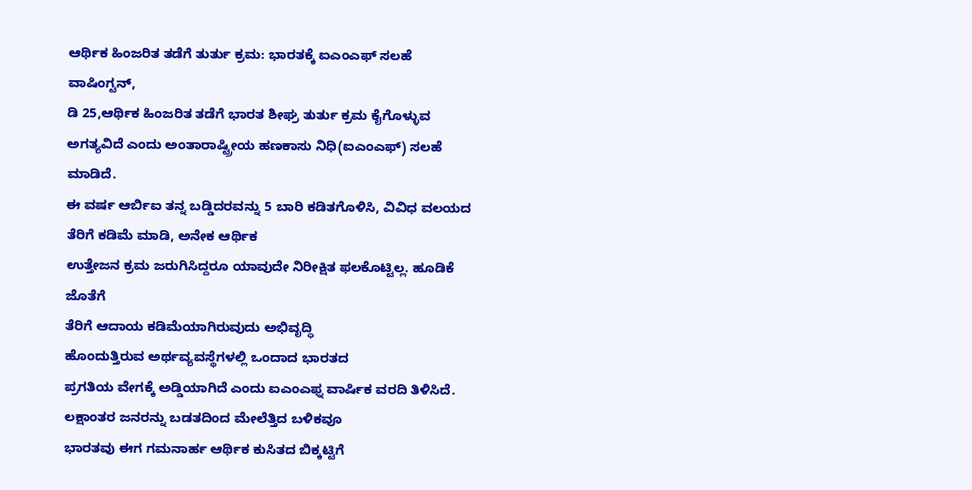ಆರ್ಥಿಕ ಹಿಂಜರಿತ ತಡೆಗೆ ತುರ್ತು ಕ್ರಮ: ಭಾರತಕ್ಕೆ ಐಎಂಎಫ್ ಸಲಹೆ
ವಾಷಿಂಗ್ಟನ್,
ಡಿ 25,ಆರ್ಥಿಕ ಹಿಂಜರಿತ ತಡೆಗೆ ಭಾರತ ಶೀಘ್ರ ತುರ್ತು ಕ್ರಮ ಕೈಗೊಳ್ಳುವ ಅಗತ್ಯವಿದೆ ಎಂದು ಅಂತಾರಾಷ್ಟ್ರೀಯ ಹಣಕಾಸು ನಿಧಿ(ಐಎಂಎಫ್) ಸಲಹೆ ಮಾಡಿದೆ.
ಈ ವರ್ಷ ಆರ್ಬಿಐ ತನ್ನ ಬಡ್ಡಿದರವನ್ನು 5 ಬಾರಿ ಕಡಿತಗೊಳಿಸಿ, ವಿವಿಧ ವಲಯದ ತೆರಿಗೆ ಕಡಿಮೆ ಮಾಡಿ, ಅನೇಕ ಆರ್ಥಿಕ
ಉತ್ತೇಜನ ಕ್ರಮ ಜರುಗಿಸಿದ್ದರೂ ಯಾವುದೇ ನಿರೀಕ್ಷಿತ ಫಲಕೊಟ್ಟಿಲ್ಲ. ಹೂಡಿಕೆ ಜೊತೆಗೆ
ತೆರಿಗೆ ಆದಾಯ ಕಡಿಮೆಯಾಗಿರುವುದು ಅಭಿವೃದ್ಧಿ
ಹೊಂದುತ್ತಿರುವ ಅರ್ಥವ್ಯವಸ್ಥೆಗಳಲ್ಲಿ ಒಂದಾದ ಭಾರತದ
ಪ್ರಗತಿಯ ವೇಗಕ್ಕೆ ಅಡ್ಡಿಯಾಗಿದೆ ಎಂದು ಐಎಂಎಫ್ನ ವಾರ್ಷಿಕ ವರದಿ ತಿಳಿಸಿದೆ. ಲಕ್ಷಾಂತರ ಜನರನ್ನು ಬಡತದಿಂದ ಮೇಲೆತ್ತಿದ ಬಳಿಕವೂ
ಭಾರತವು ಈಗ ಗಮನಾರ್ಹ ಆರ್ಥಿಕ ಕುಸಿತದ ಬಿಕ್ಕಟ್ಟಿಗೆ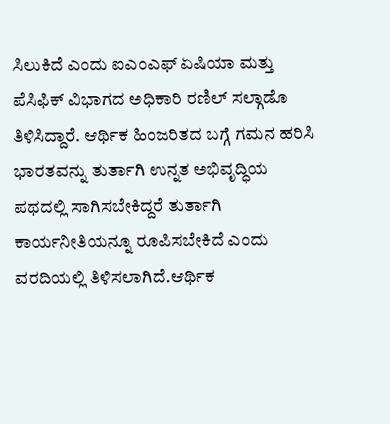ಸಿಲುಕಿದೆ ಎಂದು ಐಎಂಎಫ್ ಏಷಿಯಾ ಮತ್ತು ಪೆಸಿಫಿಕ್ ವಿಭಾಗದ ಅಧಿಕಾರಿ ರಣಿಲ್ ಸಲ್ಗಾಡೊ ತಿಳಿಸಿದ್ದಾರೆ. ಆರ್ಥಿಕ ಹಿಂಜರಿತದ ಬಗ್ಗೆ ಗಮನ ಹರಿಸಿ
ಭಾರತವನ್ನು ತುರ್ತಾಗಿ ಉನ್ನತ ಅಭಿವೃದ್ಧಿಯ ಪಥದಲ್ಲಿ ಸಾಗಿಸಬೇಕಿದ್ದರೆ ತುರ್ತಾಗಿ ಕಾರ್ಯನೀತಿಯನ್ನೂ ರೂಪಿಸಬೇಕಿದೆ ಎಂದು ವರದಿಯಲ್ಲಿ ತಿಳಿಸಲಾಗಿದೆ.ಆರ್ಥಿಕ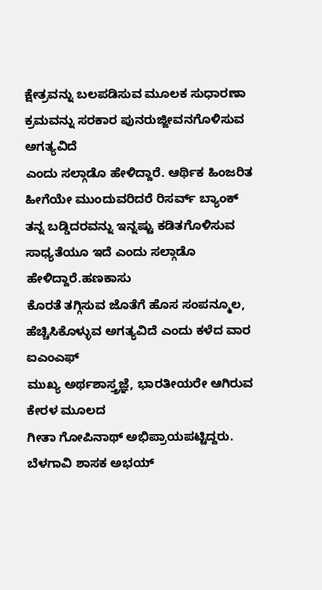ಕ್ಷೇತ್ರವನ್ನು ಬಲಪಡಿಸುವ ಮೂಲಕ ಸುಧಾರಣಾ ಕ್ರಮವನ್ನು ಸರಕಾರ ಪುನರುಜ್ಜೀವನಗೊಳಿಸುವ ಅಗತ್ಯವಿದೆ
ಎಂದು ಸಲ್ಗಾಡೊ ಹೇಳಿದ್ದಾರೆ. ಆರ್ಥಿಕ ಹಿಂಜರಿತ ಹೀಗೆಯೇ ಮುಂದುವರಿದರೆ ರಿಸರ್ವ್ ಬ್ಯಾಂಕ್ ತನ್ನ ಬಡ್ಡಿದರವನ್ನು ಇನ್ನಷ್ಟು ಕಡಿತಗೊಳಿಸುವ
ಸಾಧ್ಯತೆಯೂ ಇದೆ ಎಂದು ಸಲ್ಗಾಡೊ ಹೇಳಿದ್ದಾರೆ.ಹಣಕಾಸು
ಕೊರತೆ ತಗ್ಗಿಸುವ ಜೊತೆಗೆ ಹೊಸ ಸಂಪನ್ಮೂಲ, ಹೆಚ್ಚಿಸಿಕೊಳ್ಳುವ ಅಗತ್ಯವಿದೆ ಎಂದು ಕಳೆದ ವಾರ ಐಎಂಎಫ್
ಮುಖ್ಯ ಅರ್ಥಶಾಸ್ತ್ರಜ್ಞೆ, ಭಾರತೀಯರೇ ಆಗಿರುವ ಕೇರಳ ಮೂಲದ
ಗೀತಾ ಗೋಪಿನಾಥ್ ಅಭಿಪ್ರಾಯಪಟ್ಟಿದ್ದರು.
ಬೆಳಗಾವಿ ಶಾಸಕ ಅಭಯ್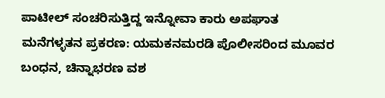ಪಾಟೀಲ್ ಸಂಚರಿಸುತ್ತಿದ್ದ ಇನ್ನೋವಾ ಕಾರು ಅಪಘಾತ
ಮನೆಗಳ್ಳತನ ಪ್ರಕರಣ: ಯಮಕನಮರಡಿ ಪೊಲೀಸರಿಂದ ಮೂವರ ಬಂಧನ, ಚಿನ್ನಾಭರಣ ವಶ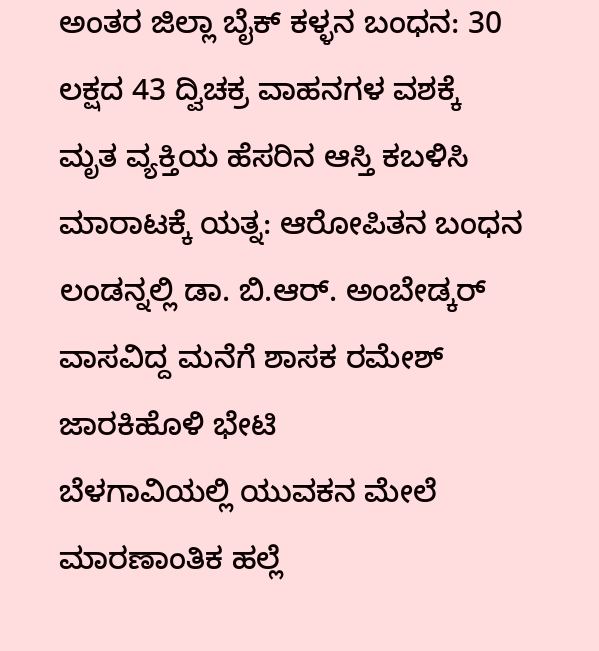ಅಂತರ ಜಿಲ್ಲಾ ಬೈಕ್ ಕಳ್ಳನ ಬಂಧನ: 30 ಲಕ್ಷದ 43 ದ್ವಿಚಕ್ರ ವಾಹನಗಳ ವಶಕ್ಕೆ
ಮೃತ ವ್ಯಕ್ತಿಯ ಹೆಸರಿನ ಆಸ್ತಿ ಕಬಳಿಸಿ ಮಾರಾಟಕ್ಕೆ ಯತ್ನ: ಆರೋಪಿತನ ಬಂಧನ
ಲಂಡನ್ನಲ್ಲಿ ಡಾ. ಬಿ.ಆರ್. ಅಂಬೇಡ್ಕರ್ ವಾಸವಿದ್ದ ಮನೆಗೆ ಶಾಸಕ ರಮೇಶ್ ಜಾರಕಿಹೊಳಿ ಭೇಟಿ
ಬೆಳಗಾವಿಯಲ್ಲಿ ಯುವಕನ ಮೇಲೆ ಮಾರಣಾಂತಿಕ ಹಲ್ಲೆ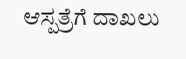ಆಸ್ಪತ್ರೆಗೆ ದಾಖಲು